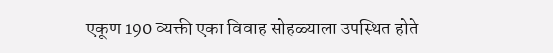एकूण 190 व्यक्ती एका विवाह सोहळ्याला उपस्थित होते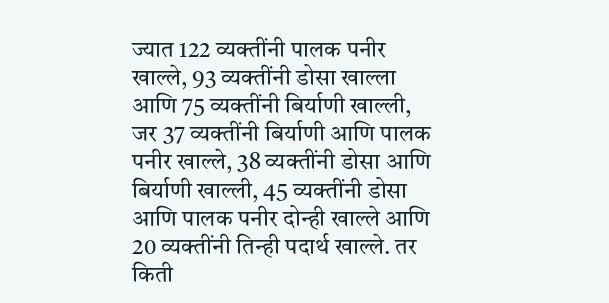ज्यात 122 व्यक्तींनी पालक पनीर खाल्ले, 93 व्यक्तींनी डोसा खाल्ला आणि 75 व्यक्तींनी बिर्याणी खाल्ली, जर 37 व्यक्तींनी बिर्याणी आणि पालक पनीर खाल्ले, 38 व्यक्तींनी डोसा आणि बिर्याणी खाल्ली, 45 व्यक्तींनी डोसा आणि पालक पनीर दोन्ही खाल्ले आणि 20 व्यक्तींनी तिन्ही पदार्थ खाल्ले. तर किती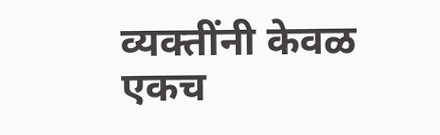व्यक्तींनी केवळ एकच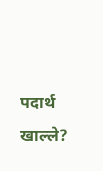पदार्थ खाल्ले?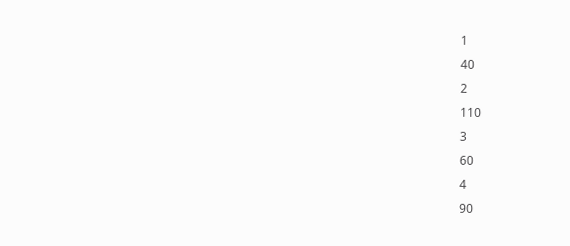1
40
2
110
3
60
4
90